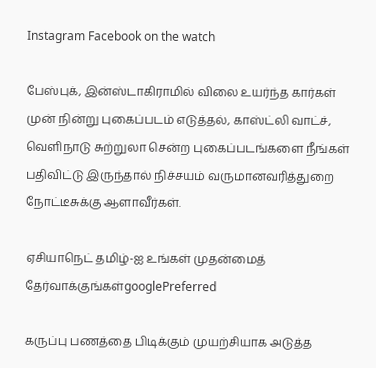Instagram Facebook on the watch

பேஸ்புக், இன்ஸ்டாகிராமில் விலை உயர்ந்த கார்கள் முன் நின்று புகைப்படம் எடுத்தல், காஸ்ட்லி வாட்ச், வெளிநாடு சுற்றுலா சென்ற புகைப்படங்களை நீங்கள் பதிவிட்டு இருந்தால் நிச்சயம் வருமானவரித்துறை நோட்டீசுக்கு ஆளாவீர்கள்.

ஏசியாநெட் தமிழ்-ஐ உங்கள் முதன்மைத் தேர்வாக்குங்கள்googlePreferred

கருப்பு பணத்தை பிடிக்கும் முயற்சியாக அடுத்த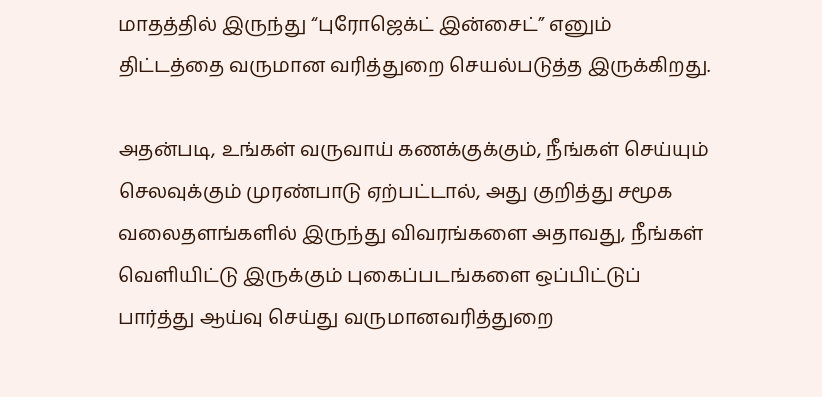மாதத்தில் இருந்து “புரோஜெக்ட் இன்சைட்” எனும் திட்டத்தை வருமான வரித்துறை செயல்படுத்த இருக்கிறது.

அதன்படி, உங்கள் வருவாய் கணக்குக்கும், நீங்கள் செய்யும் செலவுக்கும் முரண்பாடு ஏற்பட்டால், அது குறித்து சமூக வலைதளங்களில் இருந்து விவரங்களை அதாவது, நீங்கள் வெளியிட்டு இருக்கும் புகைப்படங்களை ஒப்பிட்டுப் பார்த்து ஆய்வு செய்து வருமானவரித்துறை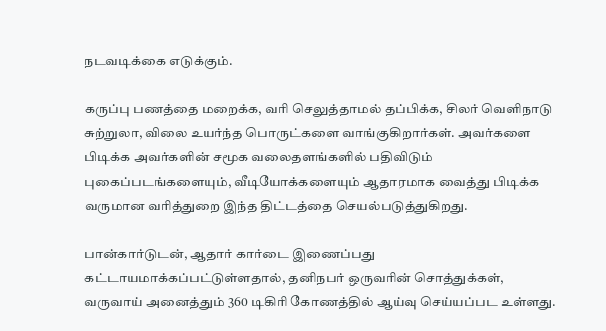நடவடிக்கை எடுக்கும்.

கருப்பு பணத்தை மறைக்க, வரி செலுத்தாமல் தப்பிக்க, சிலர் வெளிநாடு சுற்றுலா, விலை உயர்ந்த பொருட்களை வாங்குகிறார்கள். அவர்களை பிடிக்க அவர்களின் சமூக வலைதளங்களில் பதிவிடும் புகைப்படங்களையும், வீடியோக்களையும் ஆதாரமாக வைத்து பிடிக்க வருமான வரித்துறை இந்த திட்டத்தை செயல்படுத்துகிறது.

பான்கார்டுடன், ஆதார் கார்டை இணைப்பது கட்டாயமாக்கப்பட்டுள்ளதால், தனிநபர் ஒருவரின் சொத்துக்கள், வருவாய் அனைத்தும் 360 டிகிரி கோணத்தில் ஆய்வு செய்யப்பட உள்ளது.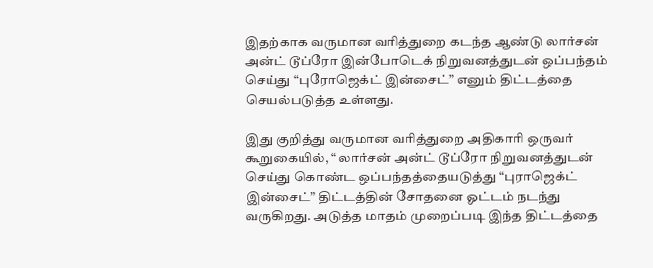இதற்காக வருமான வரித்துறை கடந்த ஆண்டு லார்சன் அன்ட் டூப்ரோ இன்போடெக் நிறுவனத்துடன் ஒப்பந்தம் செய்து “புரோஜெக்ட் இன்சைட்” எனும் திட்டத்தை செயல்படுத்த உள்ளது.

இது குறித்து வருமான வரித்துறை அதிகாரி ஒருவர் கூறுகையில், “ லார்சன் அன்ட் டூப்ரோ நிறுவனத்துடன் செய்து கொண்ட ஒப்பந்தத்தையடுத்து “புராஜெக்ட் இன்சைட்” திட்டத்தின் சோதனை ஓட்டம் நடந்து வருகிறது. அடுத்த மாதம் முறைப்படி இந்த திட்டத்தை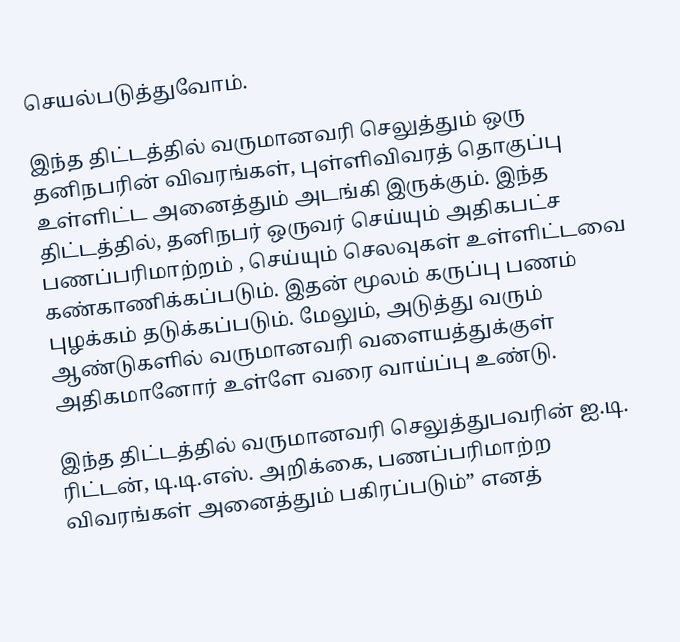செயல்படுத்துவோம்.

இந்த திட்டத்தில் வருமானவரி செலுத்தும் ஒரு தனிநபரின் விவரங்கள், புள்ளிவிவரத் தொகுப்பு உள்ளிட்ட அனைத்தும் அடங்கி இருக்கும். இந்த திட்டத்தில், தனிநபர் ஒருவர் செய்யும் அதிகபட்ச பணப்பரிமாற்றம் , செய்யும் செலவுகள் உள்ளிட்டவை கண்காணிக்கப்படும். இதன் மூலம் கருப்பு பணம் புழக்கம் தடுக்கப்படும். மேலும், அடுத்து வரும் ஆண்டுகளில் வருமானவரி வளையத்துக்குள் அதிகமானோர் உள்ளே வரை வாய்ப்பு உண்டு.

இந்த திட்டத்தில் வருமானவரி செலுத்துபவரின் ஐ.டி. ரிட்டன், டி.டி.எஸ். அறிக்கை, பணப்பரிமாற்ற விவரங்கள் அனைத்தும் பகிரப்படும்” எனத்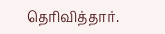தெரிவித்தார்.